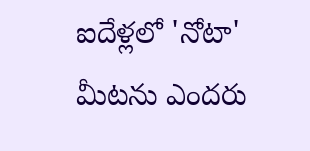ఐదేళ్లలో 'నోటా' మీటను ఎందరు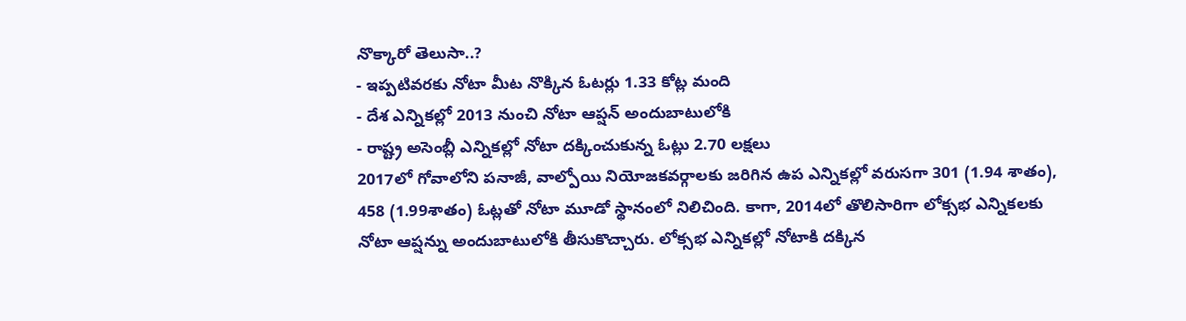నొక్కారో తెలుసా..?
- ఇప్పటివరకు నోటా మీట నొక్కిన ఓటర్లు 1.33 కోట్ల మంది
- దేశ ఎన్నికల్లో 2013 నుంచి నోటా ఆప్షన్ అందుబాటులోకి
- రాష్ట్ర అసెంబ్లీ ఎన్నికల్లో నోటా దక్కించుకున్న ఓట్లు 2.70 లక్షలు
2017లో గోవాలోని పనాజీ, వాల్పోయి నియోజకవర్గాలకు జరిగిన ఉప ఎన్నికల్లో వరుసగా 301 (1.94 శాతం), 458 (1.99శాతం) ఓట్లతో నోటా మూడో స్థానంలో నిలిచింది. కాగా, 2014లో తొలిసారిగా లోక్సభ ఎన్నికలకు నోటా ఆప్షన్ను అందుబాటులోకి తీసుకొచ్చారు. లోక్సభ ఎన్నికల్లో నోటాకి దక్కిన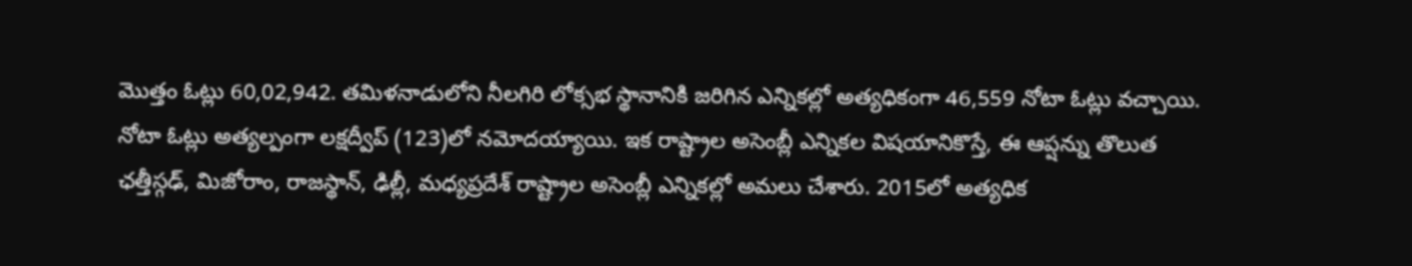మొత్తం ఓట్లు 60,02,942. తమిళనాడులోని నీలగిరి లోక్సభ స్థానానికి జరిగిన ఎన్నికల్లో అత్యధికంగా 46,559 నోటా ఓట్లు వచ్చాయి. నోటా ఓట్లు అత్యల్పంగా లక్షద్వీప్ (123)లో నమోదయ్యాయి. ఇక రాష్ట్రాల అసెంబ్లీ ఎన్నికల విషయానికొస్తే, ఈ ఆప్షన్ను తొలుత ఛత్తీస్గఢ్, మిజోరాం, రాజస్థాన్, ఢిల్లీ, మధ్యప్రదేశ్ రాష్ట్రాల అసెంబ్లీ ఎన్నికల్లో అమలు చేశారు. 2015లో అత్యధిక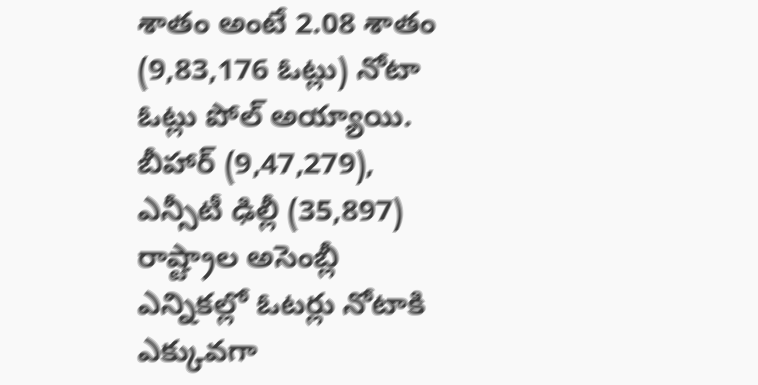శాతం అంటే 2.08 శాతం (9,83,176 ఓట్లు) నోటా ఓట్లు పోల్ అయ్యాయి. బీహార్ (9,47,279), ఎన్సీటీ ఢిల్లీ (35,897) రాష్ట్రాల అసెంబ్లీ ఎన్నికల్లో ఓటర్లు నోటాకి ఎక్కువగా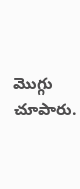మొగ్గు చూపారు.